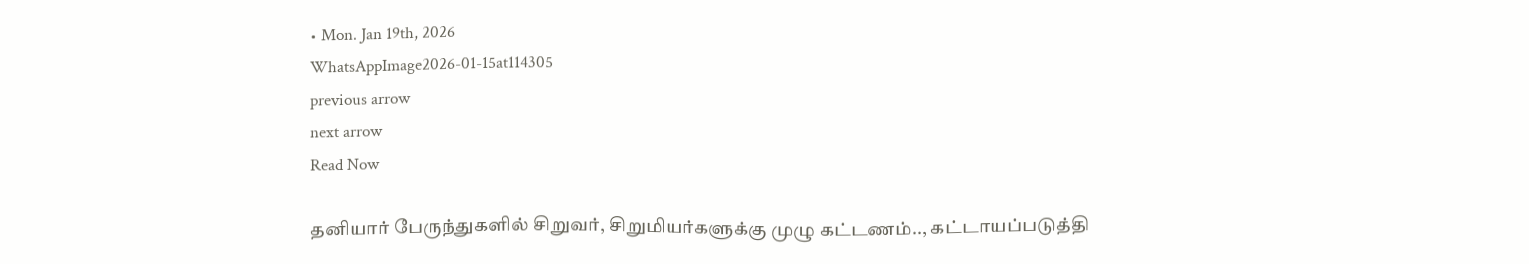• Mon. Jan 19th, 2026
WhatsAppImage2026-01-15at114305
previous arrow
next arrow
Read Now

தனியார் பேருந்துகளில் சிறுவர், சிறுமியர்களுக்கு முழு கட்டணம்.., கட்டாயப்படுத்தி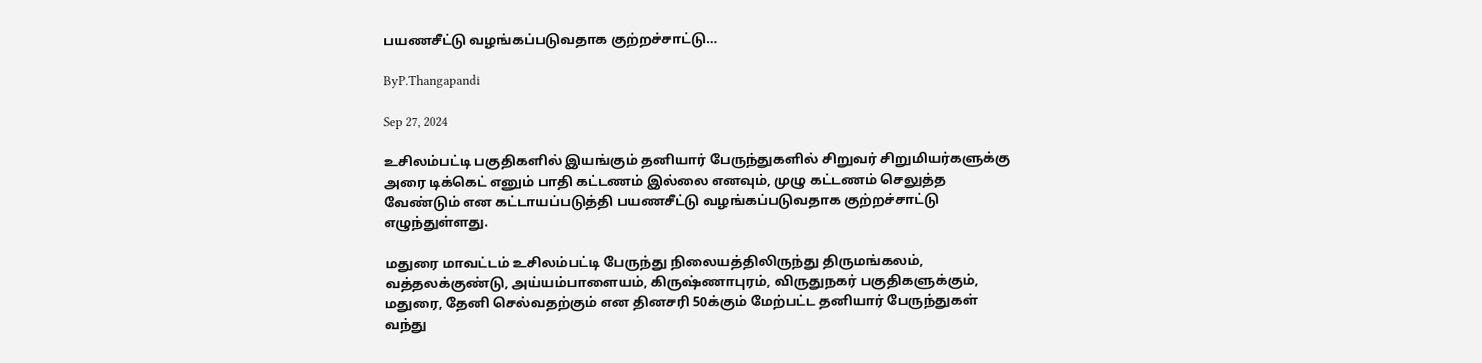பயணசீட்டு வழங்கப்படுவதாக குற்றச்சாட்டு…

ByP.Thangapandi

Sep 27, 2024

உசிலம்பட்டி பகுதிகளில் இயங்கும் தனியார் பேருந்துகளில் சிறுவர் சிறுமியர்களுக்கு அரை டிக்கெட் எனும் பாதி கட்டணம் இல்லை எனவும், முழு கட்டணம் செலுத்த வேண்டும் என கட்டாயப்படுத்தி பயணசீட்டு வழங்கப்படுவதாக குற்றச்சாட்டு எழுந்துள்ளது.

மதுரை மாவட்டம் உசிலம்பட்டி பேருந்து நிலையத்திலிருந்து திருமங்கலம், வத்தலக்குண்டு, அய்யம்பாளையம், கிருஷ்ணாபுரம், விருதுநகர் பகுதிகளுக்கும், மதுரை, தேனி செல்வதற்கும் என தினசரி 50க்கும் மேற்பட்ட தனியார் பேருந்துகள் வந்து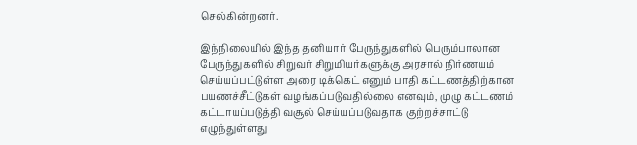செல்கின்றனர்.

இந்நிலையில் இந்த தனியார் பேருந்துகளில் பெரும்பாலான பேருந்துகளில் சிறுவர் சிறுமியர்களுக்கு அரசால் நிர்ணயம் செய்யப்பட்டுள்ள அரை டிக்கெட் எனும் பாதி கட்டணத்திற்கான பயணச்சீட்டுகள் வழங்கப்படுவதில்லை எனவும், முழு கட்டணம் கட்டாயப்படுத்தி வசூல் செய்யப்படுவதாக குற்றச்சாட்டு எழுந்துள்ளது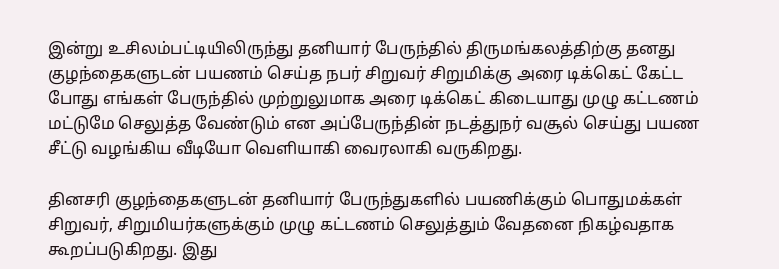இன்று உசிலம்பட்டியிலிருந்து தனியார் பேருந்தில் திருமங்கலத்திற்கு தனது குழந்தைகளுடன் பயணம் செய்த நபர் சிறுவர் சிறுமிக்கு அரை டிக்கெட் கேட்ட போது எங்கள் பேருந்தில் முற்றுலுமாக அரை டிக்கெட் கிடையாது முழு கட்டணம் மட்டுமே செலுத்த வேண்டும் என அப்பேருந்தின் நடத்துநர் வசூல் செய்து பயண சீட்டு வழங்கிய வீடியோ வெளியாகி வைரலாகி வருகிறது.

தினசரி குழந்தைகளுடன் தனியார் பேருந்துகளில் பயணிக்கும் பொதுமக்கள் சிறுவர், சிறுமியர்களுக்கும் முழு கட்டணம் செலுத்தும் வேதனை நிகழ்வதாக கூறப்படுகிறது. இது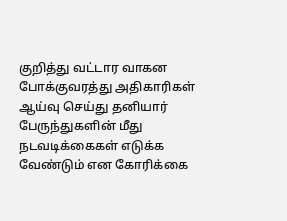குறித்து வட்டார வாகன போக்குவரத்து அதிகாரிகள் ஆய்வு செய்து தனியார் பேருந்துகளின் மீது நடவடிக்கைகள் எடுக்க வேண்டும் என கோரிக்கை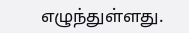எழுந்துள்ளது.